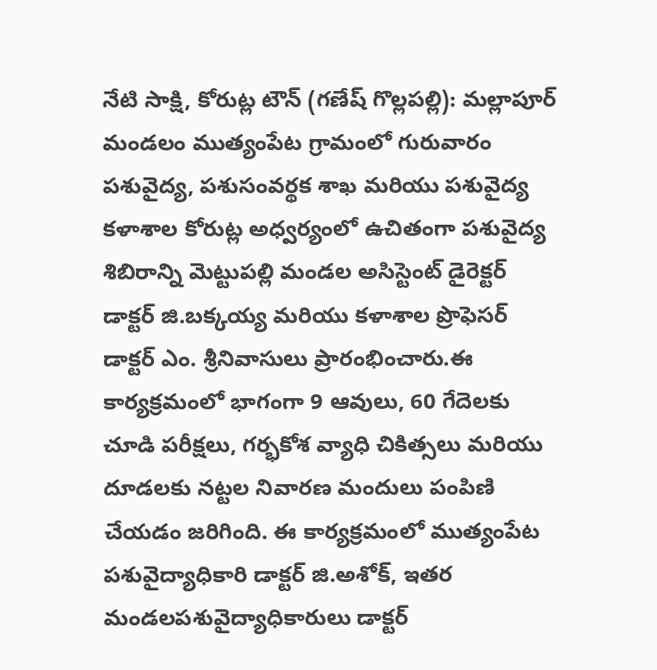నేటి సాక్షి, కోరుట్ల టౌన్ (గణేష్ గొల్లపల్లి): మల్లాపూర్ మండలం ముత్యంపేట గ్రామంలో గురువారం పశువైద్య, పశుసంవర్థక శాఖ మరియు పశువైద్య కళాశాల కోరుట్ల అధ్వర్యంలో ఉచితంగా పశువైద్య శిబిరాన్ని మెట్టుపల్లి మండల అసిస్టెంట్ డైరెక్టర్ డాక్టర్ జి.బక్కయ్య మరియు కళాశాల ప్రొఫెసర్ డాక్టర్ ఎం. శ్రీనివాసులు ప్రారంభించారు.ఈ కార్యక్రమంలో భాగంగా 9 ఆవులు, 60 గేదెలకు చూడి పరీక్షలు, గర్భకోశ వ్యాధి చికిత్సలు మరియు దూడలకు నట్టల నివారణ మందులు పంపిణి చేయడం జరిగింది. ఈ కార్యక్రమంలో ముత్యంపేట పశువైద్యాధికారి డాక్టర్ జి.అశోక్, ఇతర మండలపశువైద్యాధికారులు డాక్టర్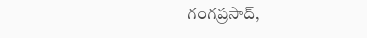గంగప్రసాద్,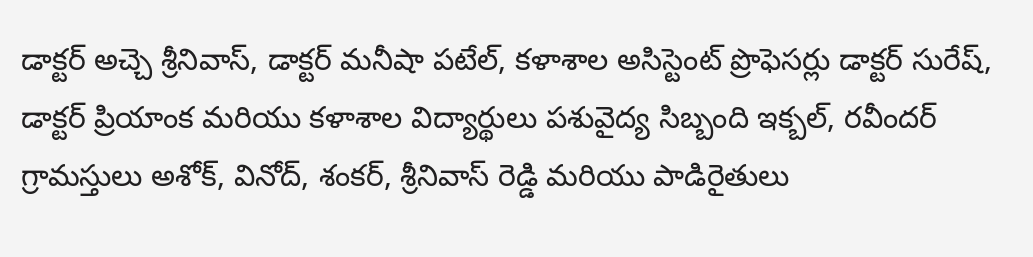డాక్టర్ అచ్చె శ్రీనివాస్, డాక్టర్ మనీషా పటేల్, కళాశాల అసిస్టెంట్ ప్రొఫెసర్లు డాక్టర్ సురేష్, డాక్టర్ ప్రియాంక మరియు కళాశాల విద్యార్థులు పశువైద్య సిబ్బంది ఇక్బల్, రవీందర్ గ్రామస్తులు అశోక్, వినోద్, శంకర్, శ్రీనివాస్ రెడ్డి మరియు పాడిరైతులు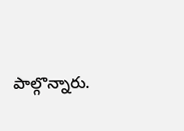పాల్గొన్నారు.